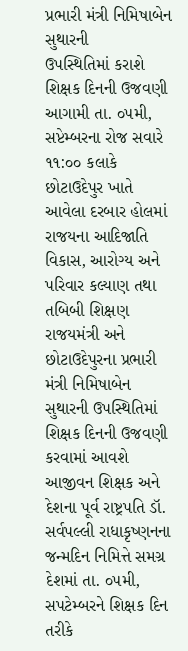પ્રભારી મંત્રી નિમિષાબેન સુથારની
ઉપસ્થિતિમાં કરાશે શિક્ષક દિનની ઉજવણી
આગામી તા. ૦૫મી, સપ્ટેમ્બરના રોજ સવારે ૧૧:૦૦ કલાકે છોટાઉદેપુર ખાતે આવેલા દરબાર હોલમાં રાજયના આદિજાતિ વિકાસ, આરોગ્ય અને પરિવાર કલ્યાણ તથા તબિબી શિક્ષણ રાજયમંત્રી અને છોટાઉદેપુરના પ્રભારી મંત્રી નિમિષાબેન સુથારની ઉપસ્થિતિમાં શિક્ષક દિનની ઉજવણી કરવામાં આવશે
આજીવન શિક્ષક અને દેશના પૂર્વ રાષ્ટ્રપતિ ડૉ. સર્વપલ્લી રાધાકૃષ્ણનના જન્મદિન નિમિત્તે સમગ્ર દેશમાં તા. ૦૫મી, સપટેમ્બરને શિક્ષક દિન તરીકે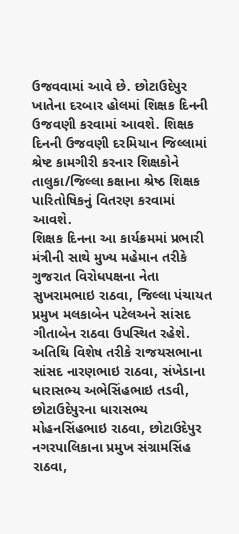ઉજવવામાં આવે છે. છોટાઉદેપુર ખાતેના દરબાર હોલમાં શિક્ષક દિનની ઉજવણી કરવામાં આવશે. શિક્ષક દિનની ઉજવણી દરમિયાન જિલ્લામાં શ્રેષ્ટ કામગીરી કરનાર શિક્ષકોને તાલુકા/જિલ્લા કક્ષાના શ્રેષ્ઠ શિક્ષક પારિતોષિકનું વિતરણ કરવામાં આવશે.
શિક્ષક દિનના આ કાર્યક્રમમાં પ્રભારી મંત્રીની સાથે મુખ્ય મહેમાન તરીકે ગુજરાત વિરોધપક્ષના નેતા સુખરામભાઇ રાઠવા, જિલ્લા પંચાયત પ્રમુખ મલકાબેન પટેલઅને સાંસદ ગીતાબેન રાઠવા ઉપસ્થિત રહેશે. અતિથિ વિશેષ તરીકે રાજયસભાના સાંસદ નારણભાઇ રાઠવા, સંખેડાના ધારાસભ્ય અભેસિંહભાઇ તડવી, છોટાઉદેપુરના ધારાસભ્ય મોહનસિંહભાઇ રાઠવા, છોટાઉદેપુર નગરપાલિકાના પ્રમુખ સંગ્રામસિંહ રાઠવા,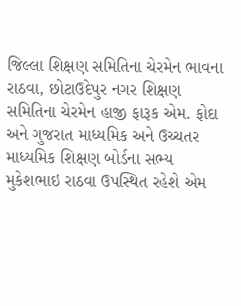જિલ્લા શિક્ષણ સમિતિના ચેરમેન ભાવના રાઠવા, છોટાઉદેપુર નગર શિક્ષણ સમિતિના ચેરમેન હાજી ફારૂક એમ. ફોદા અને ગુજરાત માધ્યમિક અને ઉચ્ચતર માધ્યમિક શિક્ષણ બોર્ડના સભ્ય મુકેશભાઇ રાઠવા ઉપસ્થિત રહેશે એમ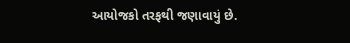આયોજકો તરફથી જણાવાયું છે.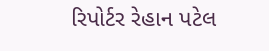રિપોર્ટર રેહાન પટેલ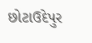છોટાઉદેપુર